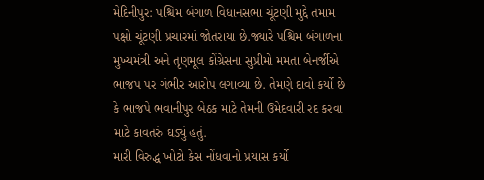મેદિનીપુર: પશ્ચિમ બંગાળ વિધાનસભા ચૂંટણી મુદ્દે તમામ પક્ષો ચૂંટણી પ્રચારમાં જોતરાયા છે.જ્યારે પશ્ચિમ બંગાળના મુખ્યમંત્રી અને તૃણમૂલ કોંગ્રેસના સુપ્રીમો મમતા બેનર્જીએ ભાજપ પર ગંભીર આરોપ લગાવ્યા છે. તેમણે દાવો કર્યો છે કે ભાજપે ભવાનીપુર બેઠક માટે તેમની ઉમેદવારી રદ કરવા માટે કાવતરું ઘડ્યું હતું.
મારી વિરુદ્ધ ખોટો કેસ નોંધવાનો પ્રયાસ કર્યો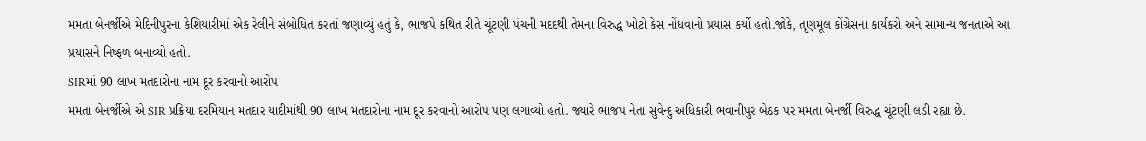મમતા બેનર્જીએ મેદિનીપુરના કેશિયારીમાં એક રેલીને સંબોધિત કરતાં જણાવ્યું હતું કે, ભાજપે કથિત રીતે ચૂંટણી પંચની મદદથી તેમના વિરુદ્ધ ખોટો કેસ નોંધવાનો પ્રયાસ કર્યો હતો.જોકે, તૃણમૂલ કોંગ્રેસના કાર્યકરો અને સામાન્ય જનતાએ આ પ્રયાસને નિષ્ફળ બનાવ્યો હતો.
SIRમાં 90 લાખ મતદારોના નામ દૂર કરવાનો આરોપ
મમતા બેનર્જીએ એ SIR પ્રક્રિયા દરમિયાન મતદાર યાદીમાંથી 90 લાખ મતદારોના નામ દૂર કરવાનો આરોપ પણ લગાવ્યો હતો. જ્યારે ભાજપ નેતા સુવેન્દુ અધિકારી ભવાનીપુર બેઠક પર મમતા બેનર્જી વિરુદ્ધ ચૂંટણી લડી રહ્યા છે.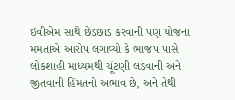ઇવીએમ સાથે છેડછાડ કરવાની પણ યોજના
મમતાએ આરોપ લગાવ્યો કે ભાજપ પાસે લોકશાહી માધ્યમથી ચૂંટણી લડવાની અને જીતવાની હિંમતનો અભાવ છે, અને તેથી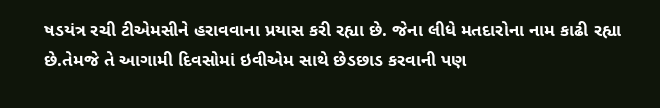ષડયંત્ર રચી ટીએમસીને હરાવવાના પ્રયાસ કરી રહ્યા છે. જેના લીધે મતદારોના નામ કાઢી રહ્યા છે.તેમજે તે આગામી દિવસોમાં ઇવીએમ સાથે છેડછાડ કરવાની પણ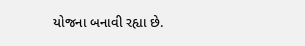યોજના બનાવી રહ્યા છે.